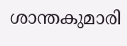ശാന്തകുമാരി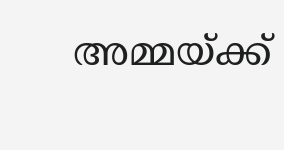അമ്മയ്ക്ക്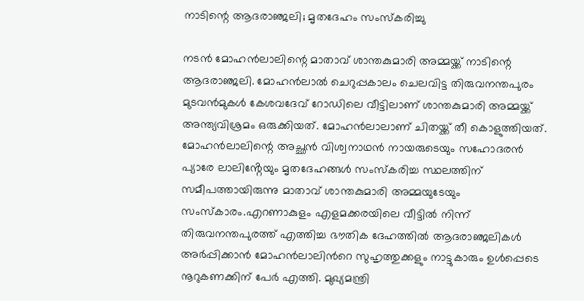നാടിന്റെ ആദരാഞ്ജലി; മൃതദേഹം സംസ്കരിച്ചു

നടൻ മോഹൻലാലിന്റെ മാതാവ് ശാന്തകുമാരി അമ്മയ്ക്ക് നാടിന്റെ ആദരാഞ്ജലി. മോഹൻലാൽ ചെറുപ്പകാലം ചെലവിട്ട തിരുവനന്തപുരം മുടവൻമുകൾ കേശവദേവ് റോഡിലെ വീട്ടിലാണ് ശാന്തകുമാരി അമ്മയ്ക്ക് അന്ത്യവിശ്രമം ഒരുക്കിയത്. മോഹൻലാലാണ് ചിതയ്ക്ക് തീ കൊളുത്തിയത്. മോഹൻലാലിന്റെ അച്ഛൻ വിശ്വനാഥൻ നായരുടെയും സഹോദരൻ പ്യാരേ ലാലിൻ്റേയും മൃതദേഹങ്ങൾ സംസ്കരിച്ച സ്ഥലത്തിന് സമീപത്തായിരുന്നു മാതാവ് ശാന്തകുമാരി അമ്മയുടേയും സംസ്കാരം.എറണാകുളം എളമക്കരയിലെ വീട്ടിൽ നിന്ന് തിരുവനന്തപുരത്ത് എത്തിച്ച ഭൗതിക ദേഹത്തിൽ ആദരാഞ്ജലികൾ അർപ്പിക്കാൻ മോഹൻലാലിൻറെ സുഹൃത്തുക്കളും നാട്ടുകാരും ഉൾപ്പെടെ നൂറുകണക്കിന് പേർ എത്തി. മുഖ്യമന്ത്രി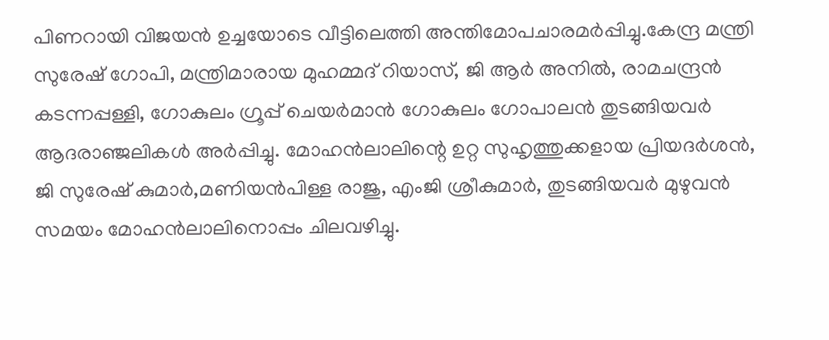പിണറായി വിജയൻ ഉച്ചയോടെ വീട്ടിലെത്തി അന്തിമോപചാരമർപ്പിച്ചു.കേന്ദ്ര മന്ത്രി സുരേഷ് ഗോപി, മന്ത്രിമാരായ മുഹമ്മദ് റിയാസ്, ജി ആർ അനിൽ, രാമചന്ദ്രൻ കടന്നപ്പള്ളി, ഗോകുലം ഗ്രൂപ്പ് ചെയർമാൻ ഗോകുലം ഗോപാലൻ തുടങ്ങിയവർ ആദരാഞ്ജലികൾ അർപ്പിച്ചു. മോഹൻലാലിന്റെ ഉറ്റ സുഹൃത്തുക്കളായ പ്രിയദർശൻ, ജി സുരേഷ് കുമാർ,മണിയൻപിള്ള രാജു, എംജി ശ്രീകുമാർ, തുടങ്ങിയവർ മുഴുവൻ സമയം മോഹൻലാലിനൊപ്പം ചിലവഴിച്ചു.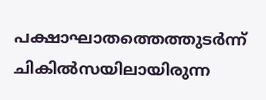പക്ഷാഘാതത്തെത്തുടർന്ന് ചികിൽസയിലായിരുന്ന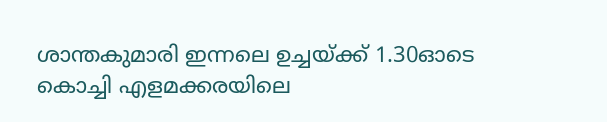ശാന്തകുമാരി ഇന്നലെ ഉച്ചയ്ക്ക് 1.30ഓടെ കൊച്ചി എളമക്കരയിലെ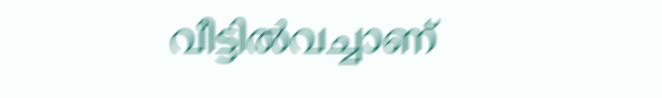വീട്ടിൽവച്ചാണ്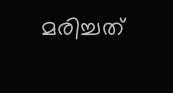മരിച്ചത്